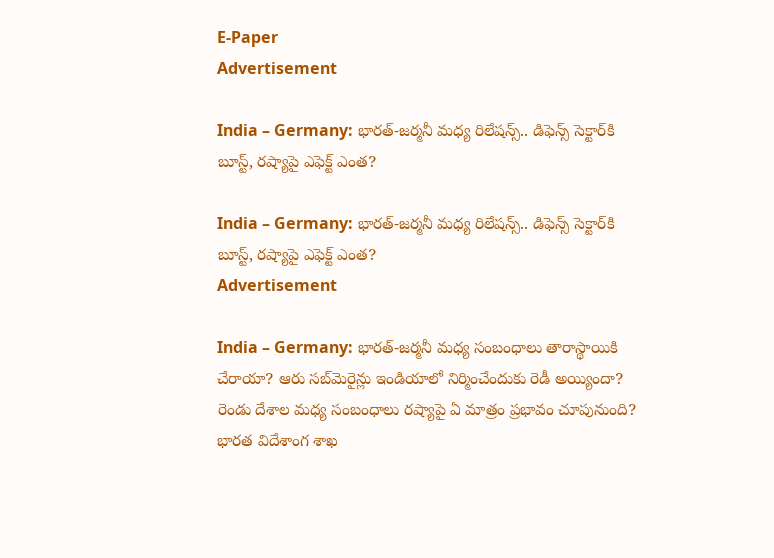E-Paper
Advertisement

India – Germany: భారత్-జర్మనీ మధ్య రిలేషన్స్.. డిఫెన్స్ సెక్టార్‌కి బూస్ట్, రష్యాపై ఎఫెక్ట్ ఎంత?

India – Germany: భారత్-జర్మనీ మధ్య రిలేషన్స్.. డిఫెన్స్ సెక్టార్‌కి బూస్ట్, రష్యాపై ఎఫెక్ట్ ఎంత?
Advertisement

India – Germany: భారత్-జర్మనీ మధ్య సంబంధాలు తారాస్థాయికి చేరాయా? ఆరు సబ్‌మెరైన్లు ఇండియాలో నిర్మించేందుకు రెడీ అయ్యిందా?  రెండు దేశాల మధ్య సంబంధాలు రష్యాపై ఏ మాత్రం ప్రభావం చూపునుంది? భారత విదేశాంగ శాఖ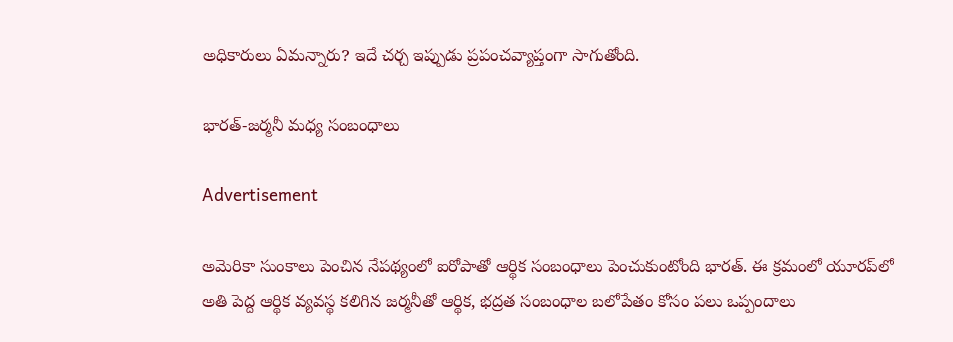అధికారులు ఏమన్నారు? ఇదే చర్చ ఇప్పుడు ప్రపంచవ్యాప్తంగా సాగుతోంది.

భారత్-జర్మనీ మధ్య సంబంధాలు

Advertisement

అమెరికా సుంకాలు పెంచిన నేపథ్యంలో ఐరోపాతో ఆర్థిక సంబంధాలు పెంచుకుంటోంది భారత్. ఈ క్రమంలో యూరప్‌లో అతి పెద్ద ఆర్థిక వ్యవస్థ కలిగిన జర్మనీతో ఆర్థిక, భద్రత సంబంధాల బలోపేతం కోసం పలు ఒప్పందాలు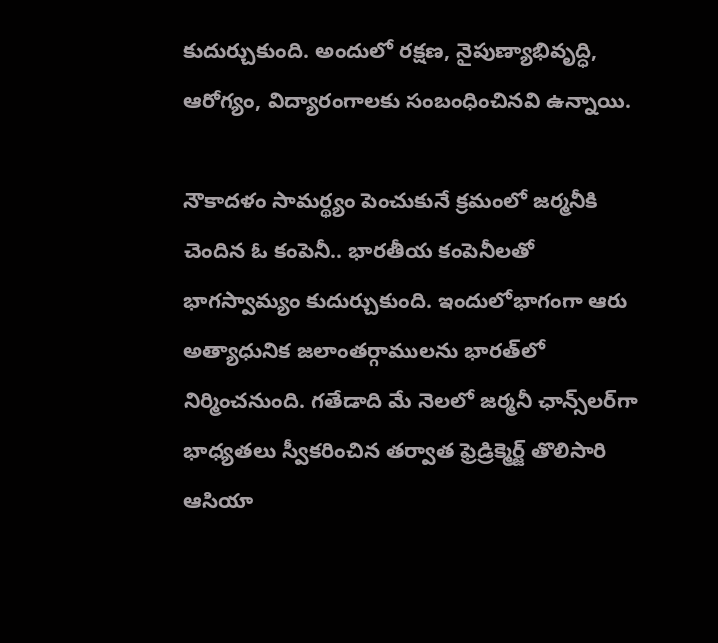కుదుర్చుకుంది. అందులో రక్షణ, నైపుణ్యాభివృద్ధి, ఆరోగ్యం, విద్యారంగాలకు సంబంధించినవి ఉన్నాయి.

నౌకాదళం సామర్థ్యం పెంచుకునే క్రమంలో జర్మనీకి చెందిన ఓ కంపెనీ.. భారతీయ కంపెనీలతో భాగస్వామ్యం కుదుర్చుకుంది. ఇందులోభాగంగా ఆరు అత్యాధునిక జలాంతర్గాములను భారత్‌లో నిర్మించనుంది. గతేడాది మే నెలలో జర్మనీ ఛాన్స్‌లర్‌‌గా భాధ్యతలు స్వీకరించిన తర్వాత ఫ్రెడ్రిక్మెర్జ్ తొలిసారి ఆసియా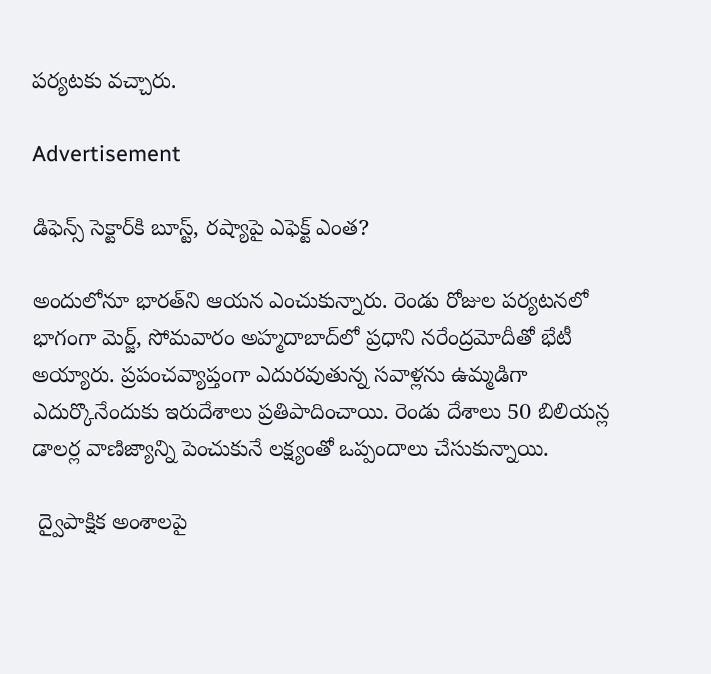పర్యటకు వచ్చారు.

Advertisement

డిఫెన్స్ సెక్టార్‌కి బూస్ట్, రష్యాపై ఎఫెక్ట్ ఎంత?

అందులోనూ భారత్‌ని ఆయన ఎంచుకున్నారు. రెండు రోజుల పర్యటనలో భాగంగా మెర్జ్, సోమవారం అహ్మదాబాద్‌లో ప్రధాని నరేంద్రమోదీతో భేటీ అయ్యారు. ప్రపంచవ్యాప్తంగా ఎదురవుతున్న సవాళ్లను ఉమ్మడిగా ఎదుర్కొనేందుకు ఇరుదేశాలు ప్రతిపాదించాయి. రెండు దేశాలు 50 బిలియన్ల డాలర్ల వాణిజ్యాన్ని పెంచుకునే లక్ష్యంతో ఒప్పందాలు చేసుకున్నాయి.

 ద్వైపాక్షిక అంశాలపై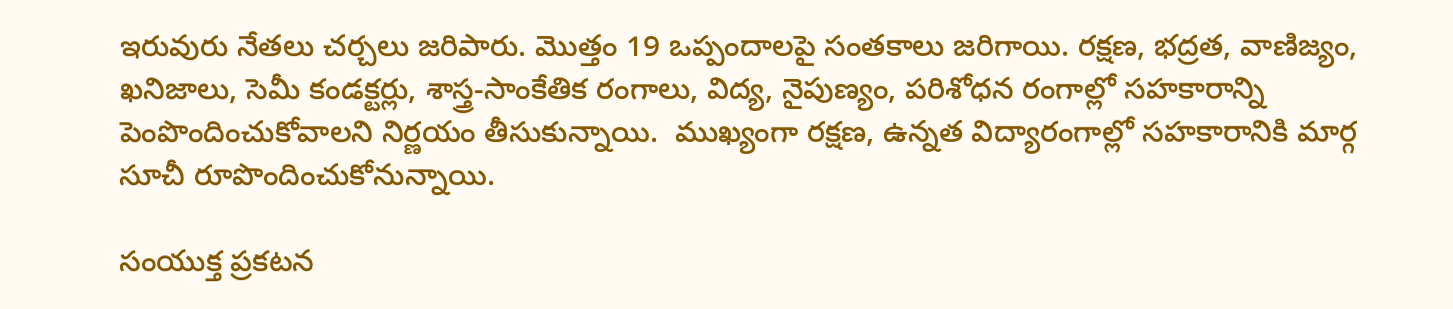ఇరువురు నేతలు చర్చలు జరిపారు. మొత్తం 19 ఒప్పందాలపై సంతకాలు జరిగాయి. రక్షణ, భద్రత, వాణిజ్యం, ఖనిజాలు, సెమీ కండక్టర్లు, శాస్త్ర-సాంకేతిక రంగాలు, విద్య, నైపుణ్యం, పరిశోధన రంగాల్లో సహకారాన్ని పెంపొందించుకోవాలని నిర్ణయం తీసుకున్నాయి.  ముఖ్యంగా రక్షణ, ఉన్నత విద్యారంగాల్లో సహకారానికి మార్గ సూచీ రూపొందించుకోనున్నాయి.

సంయుక్త ప్రకటన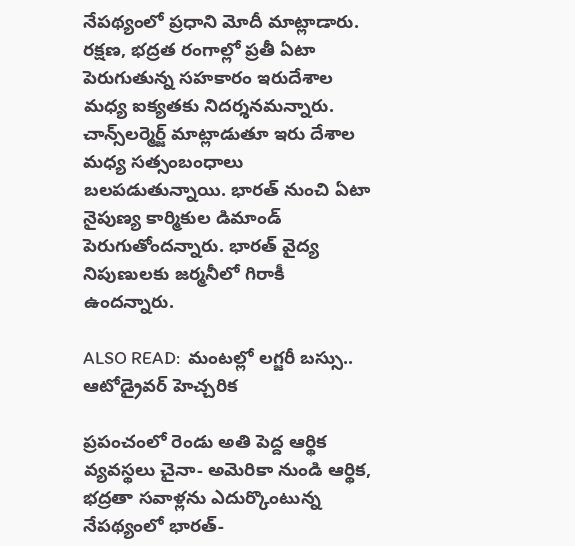నేపథ్యంలో ప్రధాని మోదీ మాట్లాడారు. రక్షణ, భద్రత రంగాల్లో ప్రతీ ఏటా పెరుగుతున్న సహకారం ఇరుదేశాల మధ్య ఐక్యతకు నిదర్శనమన్నారు. చాన్స్‌లర్మెర్జ్‌ మాట్లాడుతూ ఇరు దేశాల మధ్య సత్సంబంధాలు బలపడుతున్నాయి. భారత్‌ నుంచి ఏటా నైపుణ్య కార్మికుల డిమాండ్‌ పెరుగుతోందన్నారు. భారత్‌ వైద్య నిపుణులకు జర్మనీలో గిరాకీ ఉందన్నారు.

ALSO READ:  మంటల్లో లగ్జరీ బస్సు..  ఆటోడ్రైవర్ హెచ్చరిక

ప్రపంచంలో రెండు అతి పెద్ద ఆర్థిక వ్యవస్థలు చైనా- అమెరికా నుండి ఆర్థిక, భద్రతా సవాళ్లను ఎదుర్కొంటున్న నేపథ్యంలో భారత్-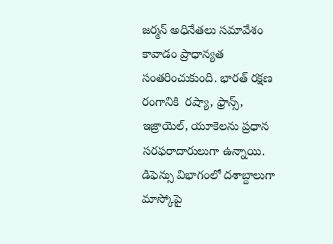జర్మన్ అధినేతలు సమావేశం కావాడం ప్రాధాన్యత సంతరించుకుంది. భారత్ రక్షణ రంగానికి  రష్యా, ఫ్రాన్స్, ఇజ్రాయెల్, యూకెలను ప్రధాన సరఫరాదారులుగా ఉన్నాయి. డిఫెన్సు విభాగంలో దశాబ్దాలుగా మాస్కోపై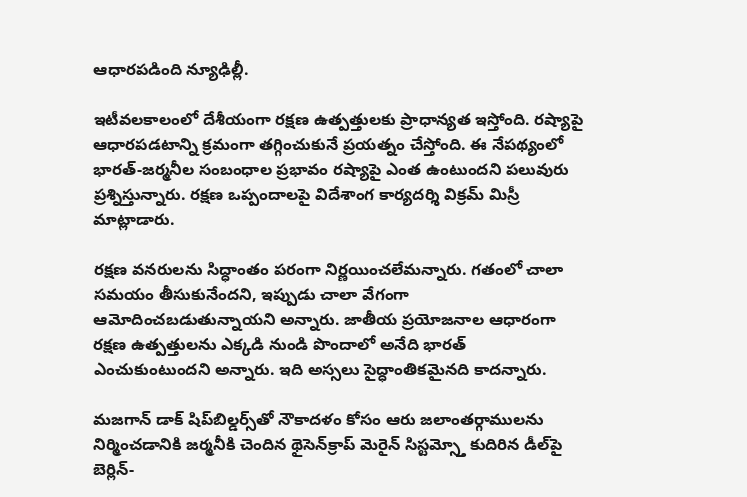ఆధారపడింది న్యూఢిల్లీ.

ఇటీవలకాలంలో దేశీయంగా రక్షణ ఉత్పత్తులకు ప్రాధాన్యత ఇస్తోంది. రష్యాపై ఆధారపడటాన్ని క్రమంగా తగ్గించుకునే ప్రయత్నం చేస్తోంది. ఈ నేపథ్యంలో భారత్-జర్మనీల సంబంధాల ప్రభావం రష్యాపై ఎంత ఉంటుందని పలువురు ప్రశ్నిస్తున్నారు. రక్షణ ఒప్పందాలపై విదేశాంగ కార్యదర్శి విక్రమ్ మిస్రీ మాట్లాడారు.

రక్షణ వనరులను సిద్ధాంతం పరంగా నిర్ణయించలేమన్నారు. గతంలో చాలా సమయం తీసుకునేందని, ఇప్పుడు చాలా వేగంగా ఆమోదించబడుతున్నాయని అన్నారు. జాతీయ ప్రయోజనాల ఆధారంగా రక్షణ ఉత్పత్తులను ఎక్కడి నుండి పొందాలో అనేది భారత్ ఎంచుకుంటుందని అన్నారు. ఇది అస్సలు సైద్ధాంతికమైనది కాదన్నారు.

మజగాన్ డాక్ షిప్‌బిల్డర్స్‌తో నౌకాదళం కోసం ఆరు జలాంతర్గాములను నిర్మించడానికి జర్మనీకి చెందిన థైసెన్‌క్రాప్ మెరైన్ సిస్టమ్స్తో కుదిరిన డీల్‌పై బెర్లిన్-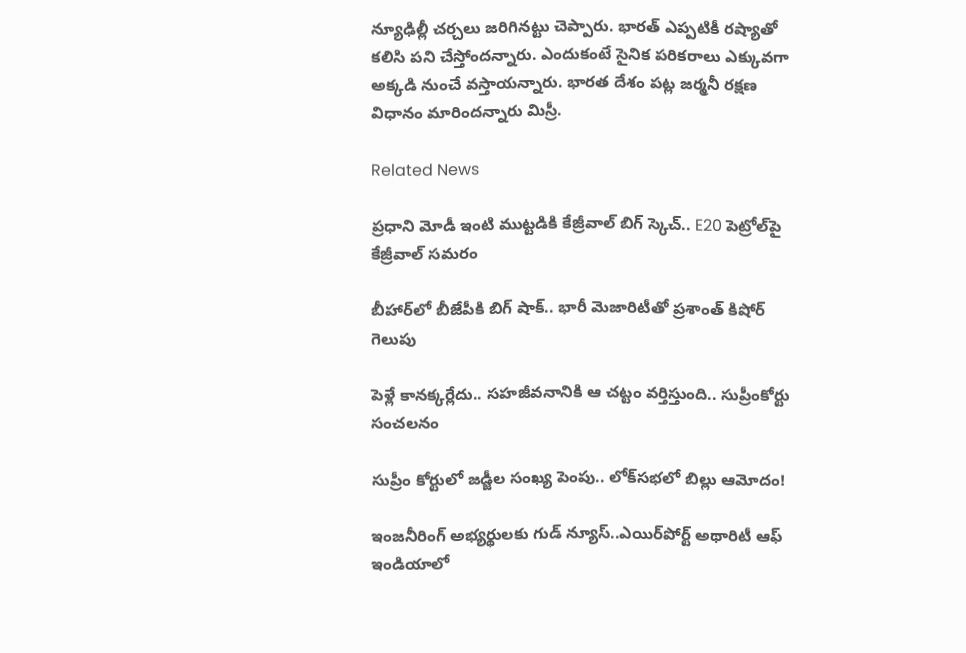న్యూఢిల్లీ చర్చలు జరిగినట్టు చెప్పారు. భారత్ ఎప్పటికీ రష్యాతో కలిసి పని చేస్తోందన్నారు. ఎందుకంటే సైనిక పరికరాలు ఎక్కువగా అక్కడి నుంచే వస్తాయన్నారు. భారత దేశం పట్ల జర్మనీ రక్షణ విధానం మారిందన్నారు మిస్రీ.

Related News

ప్రధాని మోడీ ఇంటి ముట్టడికి కేజ్రీవాల్ బిగ్ స్కెచ్.. E20 పెట్రోల్‌పై కేజ్రీవాల్ సమరం

బీహార్‌లో బీజేపీకి బిగ్ షాక్.. భారీ మెజారిటీతో ప్రశాంత్ కిషోర్ గెలుపు

పెళ్లే కానక్కర్లేదు.. సహజీవనానికి ఆ చట్టం వర్తిస్తుంది.. సుప్రీంకోర్టు సంచలనం

సుప్రీం కోర్టులో జడ్జీల సంఖ్య పెంపు.. లోక్‌సభలో బిల్లు ఆమోదం!

ఇంజనీరింగ్ అభ్యర్థులకు గుడ్ న్యూస్..ఎయిర్‌పోర్ట్ అథారిటీ ఆఫ్ ఇండియాలో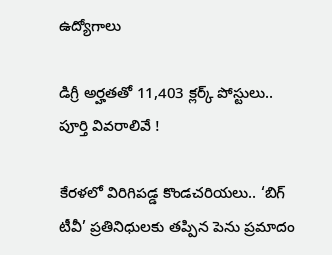ఉద్యోగాలు

డిగ్రీ అర్హతతో 11,403 క్లర్క్ పోస్టులు.. పూర్తి వివరాలివే !

కేరళలో విరిగిపడ్డ కొండచరియలు.. ‘బిగ్ టీవీ’ ప్రతినిధులకు తప్పిన పెను ప్రమాదం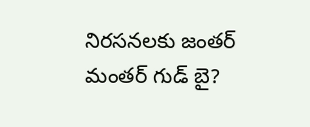నిరసనలకు జంతర్ మంతర్ గుడ్ బై?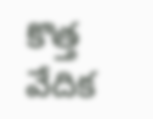కొత్త వేదిక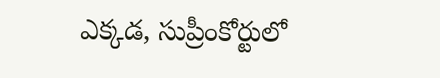ఎక్కడ, సుప్రీంకోర్టులో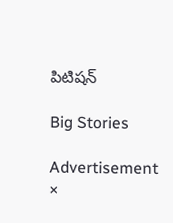పిటిషన్

Big Stories

Advertisement
×